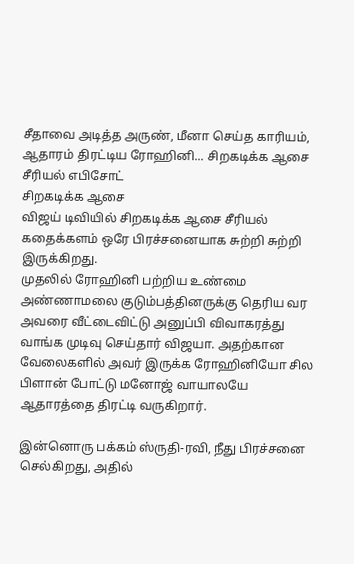சீதாவை அடித்த அருண், மீனா செய்த காரியம், ஆதாரம் திரட்டிய ரோஹினி... சிறகடிக்க ஆசை சீரியல் எபிசோட்
சிறகடிக்க ஆசை
விஜய் டிவியில் சிறகடிக்க ஆசை சீரியல் கதைக்களம் ஒரே பிரச்சனையாக சுற்றி சுற்றி இருக்கிறது.
முதலில் ரோஹினி பற்றிய உண்மை அண்ணாமலை குடும்பத்தினருக்கு தெரிய வர அவரை வீட்டைவிட்டு அனுப்பி விவாகரத்து வாங்க முடிவு செய்தார் விஜயா. அதற்கான வேலைகளில் அவர் இருக்க ரோஹினியோ சில பிளான் போட்டு மனோஜ் வாயாலயே ஆதாரத்தை திரட்டி வருகிறார்.

இன்னொரு பக்கம் ஸ்ருதி-ரவி, நீது பிரச்சனை செல்கிறது, அதில்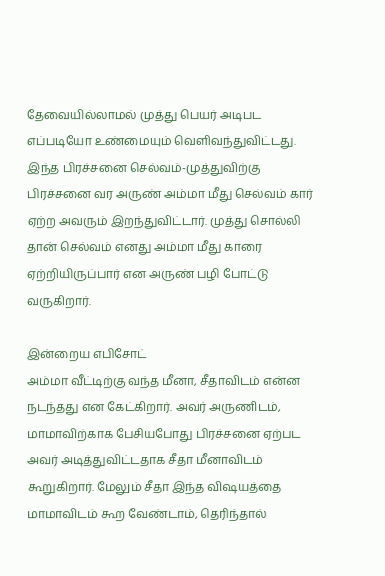தேவையில்லாமல் முத்து பெயர் அடிபட எப்படியோ உண்மையும் வெளிவந்துவிட்டது.
இந்த பிரச்சனை செல்வம்-முத்துவிற்கு பிரச்சனை வர அருண் அம்மா மீது செல்வம் கார் ஏற்ற அவரும் இறந்துவிட்டார். முத்து சொல்லி தான் செல்வம் எனது அம்மா மீது காரை ஏற்றியிருப்பார் என அருண் பழி போட்டு வருகிறார்.

இன்றைய எபிசோட்
அம்மா வீட்டிற்கு வந்த மீனா, சீதாவிடம் என்ன நடந்தது என கேட்கிறார். அவர் அருணிடம், மாமாவிற்காக பேசியபோது பிரச்சனை ஏற்பட அவர் அடித்துவிட்டதாக சீதா மீனாவிடம் கூறுகிறார். மேலும் சீதா இந்த விஷயத்தை மாமாவிடம் கூற வேண்டாம், தெரிந்தால்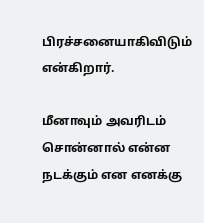பிரச்சனையாகிவிடும் என்கிறார்.

மீனாவும் அவரிடம் சொன்னால் என்ன நடக்கும் என எனக்கு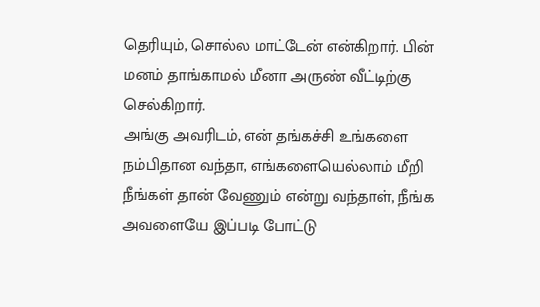தெரியும், சொல்ல மாட்டேன் என்கிறார். பின் மனம் தாங்காமல் மீனா அருண் வீட்டிற்கு செல்கிறார்.
அங்கு அவரிடம், என் தங்கச்சி உங்களை நம்பிதான வந்தா, எங்களையெல்லாம் மீறி நீங்கள் தான் வேணும் என்று வந்தாள், நீங்க அவளையே இப்படி போட்டு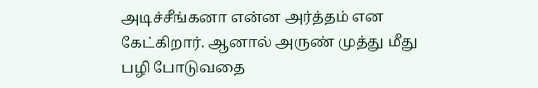அடிச்சீங்கனா என்ன அர்த்தம் என கேட்கிறார். ஆனால் அருண் முத்து மீது பழி போடுவதை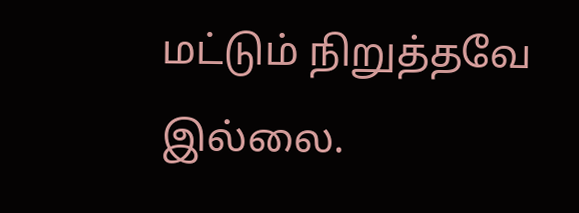மட்டும் நிறுத்தவே இல்லை.